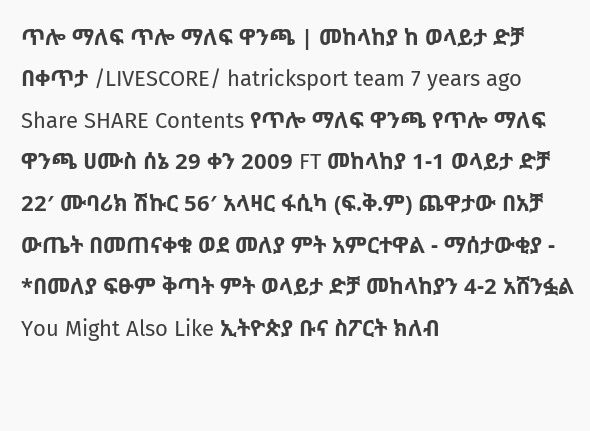ጥሎ ማለፍ ጥሎ ማለፍ ዋንጫ | መከላከያ ከ ወላይታ ድቻ በቀጥታ /LIVESCORE/ hatricksport team 7 years ago Share SHARE Contents የጥሎ ማለፍ ዋንጫ የጥሎ ማለፍ ዋንጫ ሀሙስ ሰኔ 29 ቀን 2009 FT መከላከያ 1-1 ወላይታ ድቻ 22′ ሙባሪክ ሽኩር 56′ አላዛር ፋሲካ (ፍ.ቅ.ም) ጨዋታው በአቻ ውጤት በመጠናቀቁ ወደ መለያ ምት አምርተዋል - ማሰታውቂያ - *በመለያ ፍፁም ቅጣት ምት ወላይታ ድቻ መከላከያን 4-2 አሸንፏል You Might Also Like ኢትዮጵያ ቡና ስፖርት ክለብ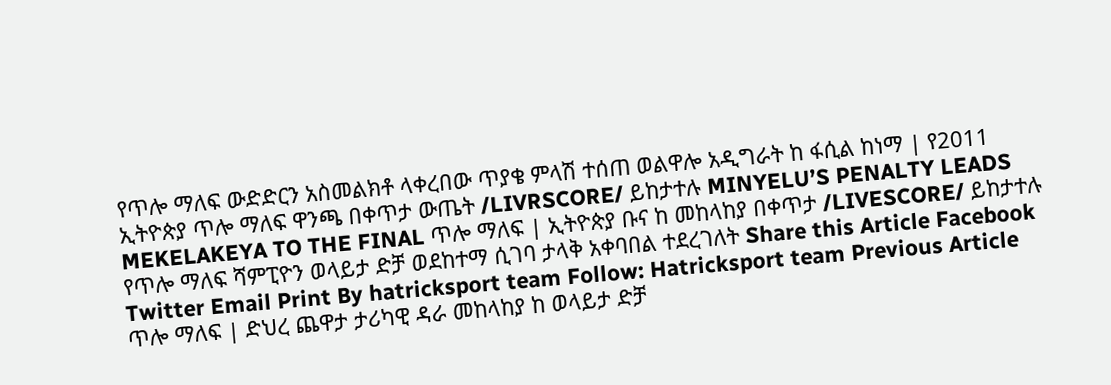የጥሎ ማለፍ ውድድርን አስመልክቶ ላቀረበው ጥያቄ ምላሽ ተሰጠ ወልዋሎ አዲግራት ከ ፋሲል ከነማ | የ2011 ኢትዮጵያ ጥሎ ማለፍ ዋንጫ በቀጥታ ውጤት /LIVRSCORE/ ይከታተሉ MINYELU’S PENALTY LEADS MEKELAKEYA TO THE FINAL ጥሎ ማለፍ | ኢትዮጵያ ቡና ከ መከላከያ በቀጥታ /LIVESCORE/ ይከታተሉ የጥሎ ማለፍ ሻምፒዮን ወላይታ ድቻ ወደከተማ ሲገባ ታላቅ አቀባበል ተደረገለት Share this Article Facebook Twitter Email Print By hatricksport team Follow: Hatricksport team Previous Article ጥሎ ማለፍ | ድህረ ጨዋታ ታሪካዊ ዳራ መከላከያ ከ ወላይታ ድቻ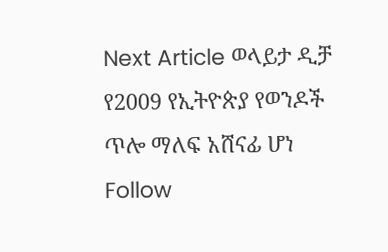Next Article ወላይታ ዲቻ የ2009 የኢትዮጵያ የወንዶች ጥሎ ማለፍ አሸናፊ ሆነ Follow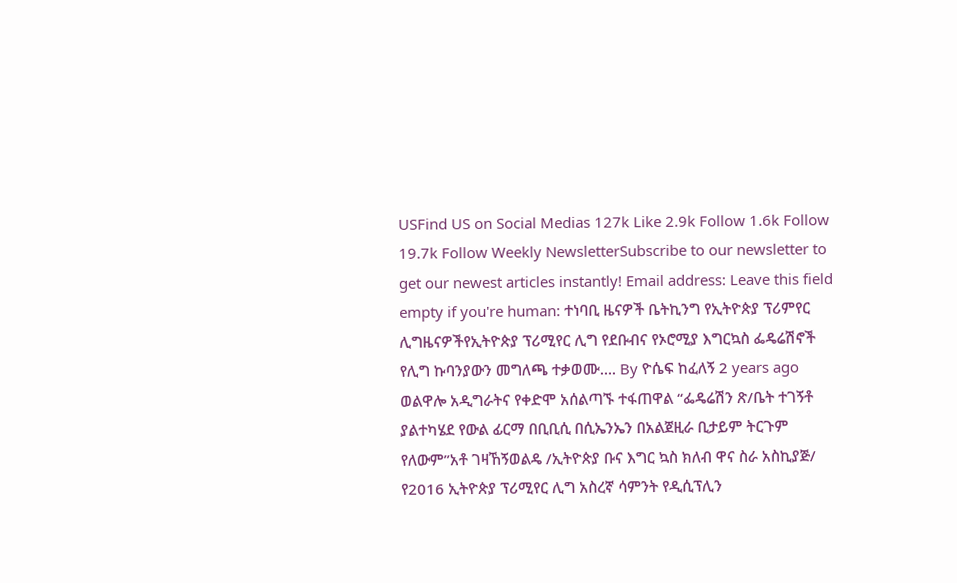USFind US on Social Medias 127k Like 2.9k Follow 1.6k Follow 19.7k Follow Weekly NewsletterSubscribe to our newsletter to get our newest articles instantly! Email address: Leave this field empty if you're human: ተነባቢ ዜናዎች ቤትኪንግ የኢትዮጵያ ፕሪምየር ሊግዜናዎችየኢትዮጵያ ፕሪሚየር ሊግ የደቡብና የኦሮሚያ እግርኳስ ፌዴሬሽኖች የሊግ ኩባንያውን መግለጫ ተቃወሙ…. By ዮሴፍ ከፈለኝ 2 years ago ወልዋሎ አዲግራትና የቀድሞ አሰልጣኙ ተፋጠዋል “ፌዴሬሽን ጽ/ቤት ተገኝቶ ያልተካሄደ የውል ፊርማ በቢቢሲ በሲኤንኤን በአልጀዚራ ቢታይም ትርጉም የለውም”አቶ ገዛኸኝወልዴ /ኢትዮጵያ ቡና እግር ኳስ ክለብ ዋና ስራ አስኪያጅ/ የ2016 ኢትዮጵያ ፕሪሚየር ሊግ አስረኛ ሳምንት የዲሲፕሊን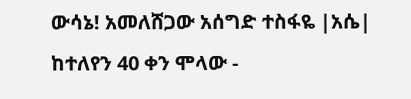ውሳኔ! አመለሸጋው አሰግድ ተስፋዬ |አሴ| ከተለየን 40 ቀን ሞላው -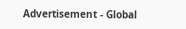Advertisement - Global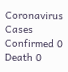Coronavirus Cases Confirmed 0 Death 0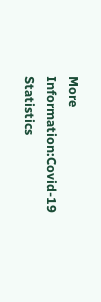More Information:Covid-19 Statistics